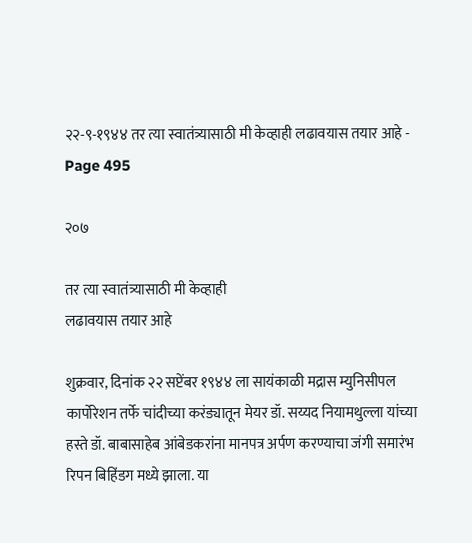२२-९-१९४४ तर त्या स्वातंत्र्यासाठी मी केव्हाही लढावयास तयार आहे - Page 495

२०७

तर त्या स्वातंत्र्यासाठी मी केव्हाही
लढावयास तयार आहे

शुक्रवार, दिनांक २२ सप्टेंबर १९४४ ला सायंकाळी मद्रास म्युनिसीपल कार्पोरेशन तर्फे चांदीच्या करंड्यातून मेयर डॉ. सय्यद नियामथुल्ला यांच्या हस्ते डॉ. बाबासाहेब आंबेडकरांना मानपत्र अर्पण करण्याचा जंगी समारंभ रिपन बिहिंडग मध्ये झाला. या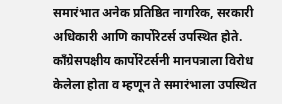समारंभात अनेक प्रतिष्ठित नागरिक, सरकारी अधिकारी आणि कार्पोरेटर्स उपस्थित होते. काँग्रेसपक्षीय कार्पोरेटर्सनी मानपत्राला विरोध केलेला होता व म्हणून ते समारंभाला उपस्थित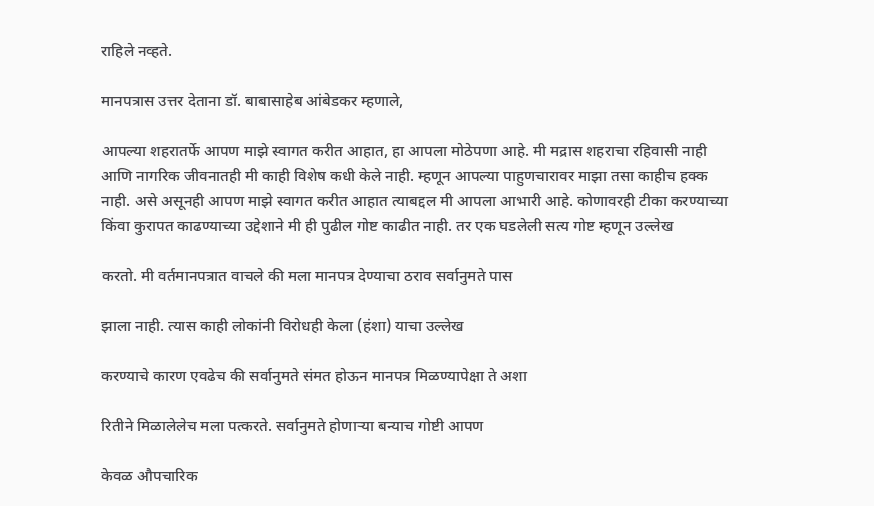राहिले नव्हते.

मानपत्रास उत्तर देताना डॉ. बाबासाहेब आंबेडकर म्हणाले,

आपल्या शहरातर्फे आपण माझे स्वागत करीत आहात, हा आपला मोठेपणा आहे. मी मद्रास शहराचा रहिवासी नाही आणि नागरिक जीवनातही मी काही विशेष कधी केले नाही. म्हणून आपल्या पाहुणचारावर माझा तसा काहीच हक्क नाही. असे असूनही आपण माझे स्वागत करीत आहात त्याबद्दल मी आपला आभारी आहे. कोणावरही टीका करण्याच्या किंवा कुरापत काढण्याच्या उद्देशाने मी ही पुढील गोष्ट काढीत नाही. तर एक घडलेली सत्य गोष्ट म्हणून उल्लेख

करतो. मी वर्तमानपत्रात वाचले की मला मानपत्र देण्याचा ठराव सर्वानुमते पास

झाला नाही. त्यास काही लोकांनी विरोधही केला (हंशा) याचा उल्लेख

करण्याचे कारण एवढेच की सर्वानुमते संमत होऊन मानपत्र मिळण्यापेक्षा ते अशा

रितीने मिळालेलेच मला पत्करते. सर्वानुमते होणाऱ्या बन्याच गोष्टी आपण

केवळ औपचारिक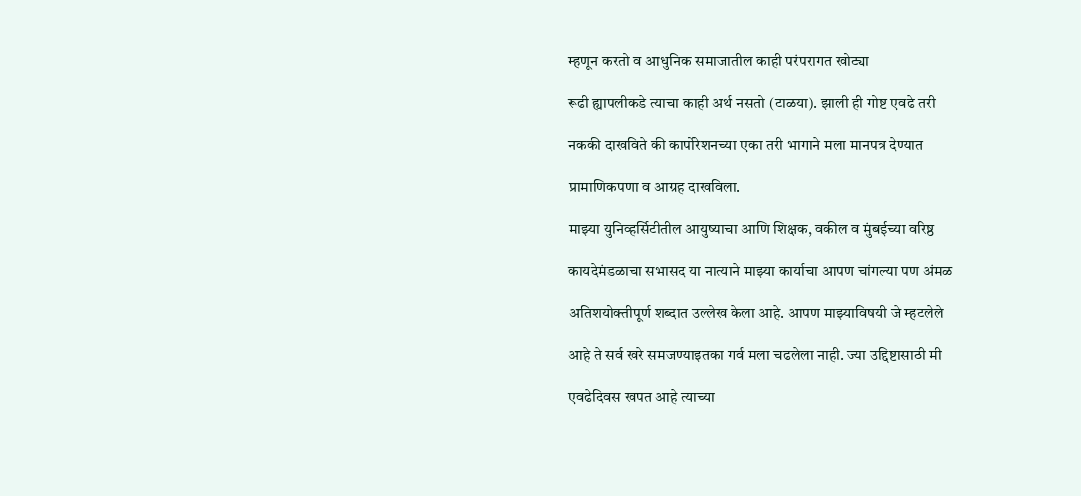म्हणून करतो व आधुनिक समाजातील काही परंपरागत खोट्या

रूढी ह्यापलीकडे त्याचा काही अर्थ नसतो (टाळया). झाली ही गोष्ट एवढे तरी

नककी दाखविते की कार्पोरेशनच्या एका तरी भागाने मला मानपत्र देण्यात

प्रामाणिकपणा व आग्रह दाखविला.

माझ्या युनिव्हर्सिटीतील आयुष्याचा आणि शिक्षक, वकील व मुंबईच्या वरिष्ठ

कायदेमंडळाचा सभासद या नात्याने माझ्या कार्याचा आपण चांगल्या पण अंमळ

अतिशयोक्तीपूर्ण शब्दात उल्लेख केला आहे. आपण माझ्याविषयी जे म्हटलेले

आहे ते सर्व खरे समजण्याइतका गर्व मला चढलेला नाही. ज्या उद्दिष्टासाठी मी

एवढेदिवस खपत आहे त्याच्या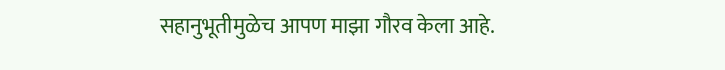सहानुभूतीमुळेच आपण माझा गौरव केला आहे.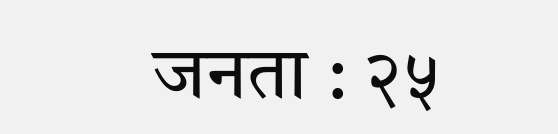जनता : २५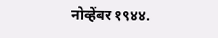नोव्हेंबर १९४४.